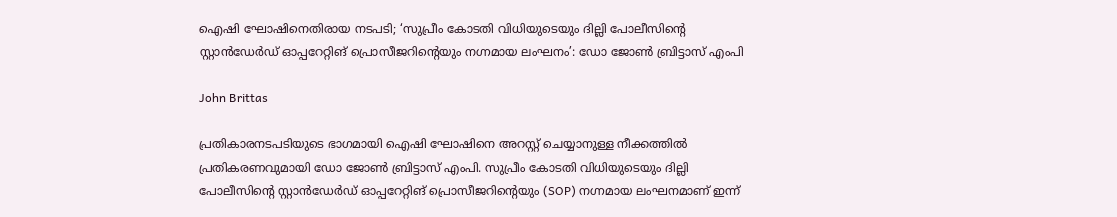ഐഷി ഘോഷിനെതിരായ നടപടി; ‘സുപ്രീം കോടതി വിധിയുടെയും ദില്ലി പോലീസിന്റെ സ്റ്റാൻഡേർഡ് ഓപ്പറേറ്റിങ് പ്രൊസീജറിന്റെയും നഗ്നമായ ലംഘനം’: ഡോ ജോൺ ബ്രിട്ടാസ് എംപി

John Brittas

പ്രതികാരനടപടിയുടെ ഭാഗമായി ഐഷി ഘോഷിനെ അറസ്റ്റ് ചെയ്യാനുള്ള നീക്കത്തിൽ പ്രതികരണവുമായി ഡോ ജോൺ ബ്രിട്ടാസ് എംപി. സുപ്രീം കോടതി വിധിയുടെയും ദില്ലി പോലീസിന്റെ സ്റ്റാൻഡേർഡ് ഓപ്പറേറ്റിങ് പ്രൊസീജറിന്റെയും (SOP) നഗ്നമായ ലംഘനമാണ് ഇന്ന്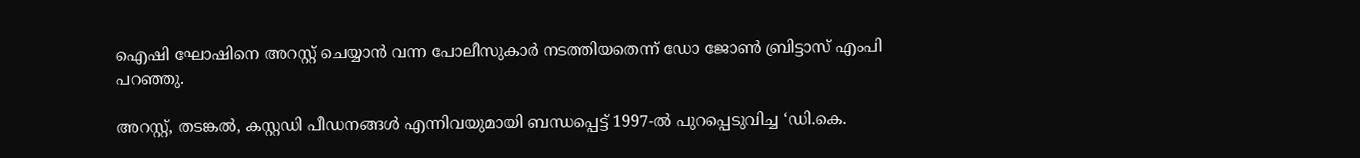ഐഷി ഘോഷിനെ അറസ്റ്റ് ചെയ്യാൻ വന്ന പോലീസുകാർ നടത്തിയതെന്ന് ഡോ ജോൺ ബ്രിട്ടാസ് എംപി പറഞ്ഞു.

അറസ്റ്റ്, തടങ്കൽ, കസ്റ്റഡി പീഡനങ്ങൾ എന്നിവയുമായി ബന്ധപ്പെട്ട് 1997-ൽ പുറപ്പെടുവിച്ച ‘ഡി.കെ.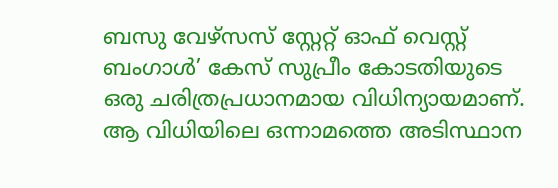ബസു വേഴ്‌സസ് സ്റ്റേറ്റ് ഓഫ് വെസ്റ്റ് ബംഗാൾ’ കേസ് സുപ്രീം കോടതിയുടെ ഒരു ചരിത്രപ്രധാനമായ വിധിന്യായമാണ്. ആ വിധിയിലെ ഒന്നാമത്തെ അടിസ്ഥാന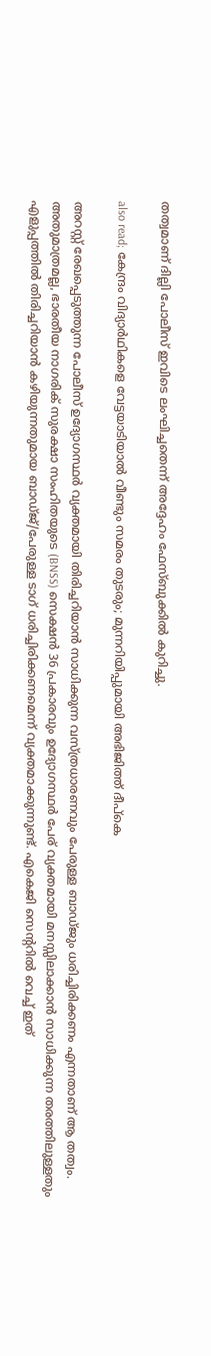തത്വമാണ് ദില്ലി പോലീസ് ഇവിടെ ലംഘിച്ചതെന്ന് അദ്ദേഹം ഫേസ്ബുക്കിൽ കുറിച്ചു.

also read; കേന്ദ്രം വിദ്യാർഥികളെ വേട്ടയാടിയാൽ വീണ്ടും സമരം തുടരും; മുന്നറിയിപ്പുമായി അഭിജിത്ത് ദീപ്കെ

അറസ്റ്റ് രേഖപ്പെടുത്തുന്ന പോലീസ് ഉദ്യോഗസ്ഥർ വ്യക്തമായി തിരിച്ചറിയാൻ സാധിക്കുന്ന വസ്ത്രധാരണവും പേരുള്ള ബാഡ്ജും ധരിച്ചിരിക്കണം എന്നതാണ് ആ തത്വം. അതുമാത്രമല്ല, ഭാരതീയ നാഗരിക് സുരക്ഷാ സംഹിതയുടെ (BNSS) സെക്ഷൻ 36 പ്രകാരവും ഉദ്യോഗസ്ഥർ പേര് വ്യക്തമായി മനസ്സിലാക്കാൻ സാധിക്കുന്ന തരത്തിലുള്ളതും എളുപ്പത്തിൽ തിരിച്ചറിയാൻ കഴിയുന്നതുമായ ബാഡ്ജ്/പേരുള്ള ടാഗ് ധരിച്ചിരിക്കണമെന്ന് വ്യക്തമാക്കുന്നുണ്ട്. എകെജി സെന്ററിൽ വെച്ച് ഇത്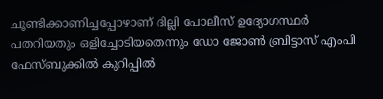ചൂണ്ടിക്കാണിച്ചപ്പോഴാണ് ദില്ലി പോലീസ് ഉദ്യോഗസ്ഥർ പതറിയതും ഒളിച്ചോടിയതെന്നും ഡോ ജോൺ ബ്രിട്ടാസ് എംപി ഫേസ്ബുക്കിൽ കുറിപ്പിൽ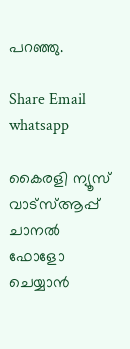പറഞ്ഞു.

Share Email
whatsapp

കൈരളി ന്യൂസ് വാട്‌സ്ആപ്പ് ചാനല്‍ ഫോളോ ചെയ്യാന്‍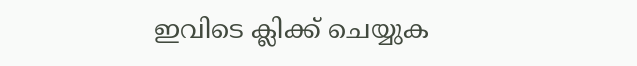ഇവിടെ ക്ലിക്ക് ചെയ്യുക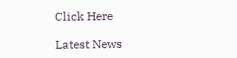Click Here

Latest News